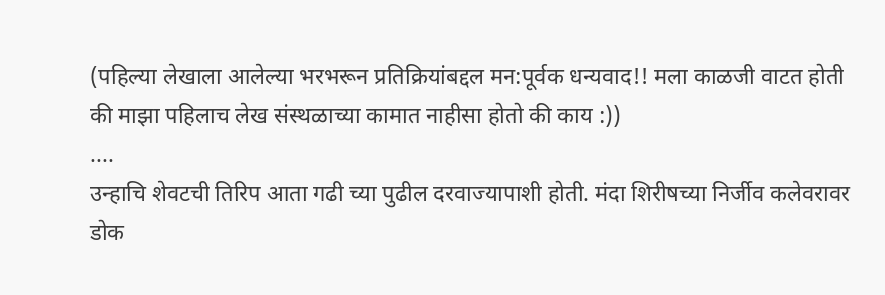(पहिल्या लेखाला आलेल्या भरभरून प्रतिक्रियांबद्दल मन:पूर्वक धन्यवाद!! मला काळजी वाटत होती की माझा पहिलाच लेख संस्थळाच्या कामात नाहीसा होतो की काय :))
....
उन्हाचि शेवटची तिरिप आता गढी च्या पुढील दरवाज्यापाशी होती. मंदा शिरीषच्या निर्जीव कलेवरावर डोक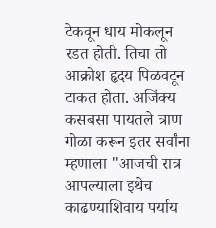टेकवून धाय मोकलून रडत होती. तिचा तो आक्रोश हृदय पिळवटून टाकत होता. अजिंक्य कसबसा पायतले त्राण गोळा करून इतर सर्वांना म्हणाला "आजची रात्र आपल्याला इथेच काढण्याशिवाय पर्याय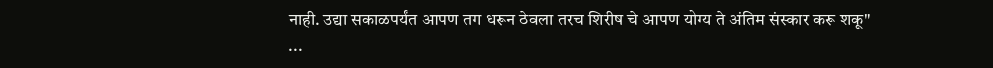नाही. उद्या सकाळपर्यंत आपण तग धरून ठेवला तरच शिरीष चे आपण योग्य ते अंतिम संस्कार करू शकू"
...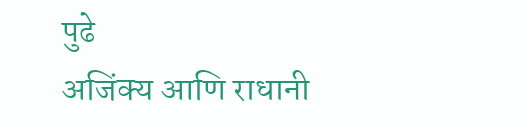पुढे
अजिंक्य आणि राधानी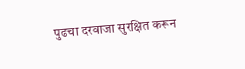पुढचा दरवाजा सुरक्षित करून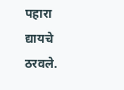पहारा द्यायचे ठरवले.